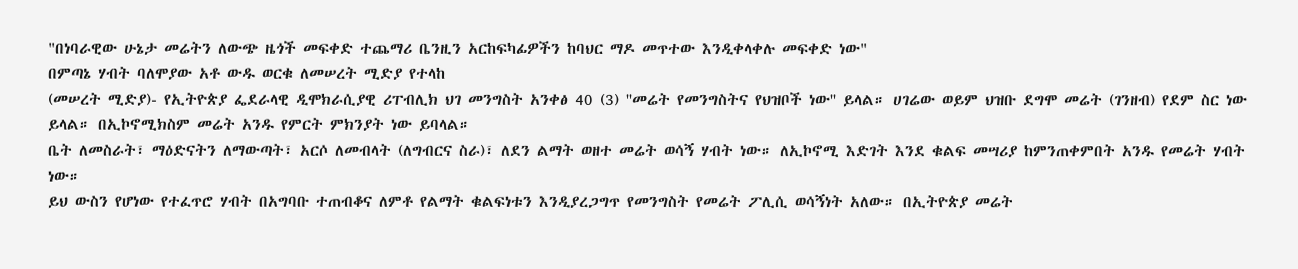"በነባራዊው ሁኔታ መሬትን ለውጭ ዜጎች መፍቀድ ተጨማሪ ቤንዚን አርከፍካፊዎችን ከባህር ማዶ መጥተው እንዲቀላቀሉ መፍቀድ ነው"
በምጣኔ ሃብት ባለሞያው አቶ ውዱ ወርቁ ለመሠረት ሚድያ የተላከ
(መሠረት ሚድያ)- የኢትዮጵያ ፌደራላዊ ዲሞክራሲያዊ ሪፐብሊክ ህገ መንግስት አንቀፅ 40 (3) ''መሬት የመንግስትና የህዝቦች ነው'' ይላል። ሀገሬው ወይም ህዝቡ ደግሞ መሬት (ገንዘብ) የደም ስር ነው ይላል። በኢኮኖሚክስም መሬት አንዱ የምርት ምክንያት ነው ይባላል።
ቤት ለመስራት፣ ማዕድናትን ለማውጣት፣ አርሶ ለመብላት (ለግብርና ስራ)፣ ለደን ልማት ወዘተ መሬት ወሳኝ ሃብት ነው። ለኢኮኖሚ እድገት እንደ ቁልፍ መሣሪያ ከምንጠቀምበት አንዱ የመሬት ሃብት ነው።
ይህ ውስን የሆነው የተፈጥሮ ሃብት በአግባቡ ተጠብቆና ለምቶ የልማት ቁልፍነቱን እንዲያረጋግጥ የመንግስት የመሬት ፖሊሲ ወሳኝነት አለው። በኢትዮጵያ መሬት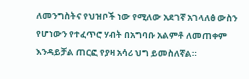ለመንግስትና የህዝቦች ነው የሚለው አደገኛ አገላለፅ ውስን የሆነውን የተፈጥሮ ሃብት በአግባቡ አልምቶ ለመጠቀም እንዳይቻል ጠርፎ የያዛ አሳሪ ህግ ይመስለኛል።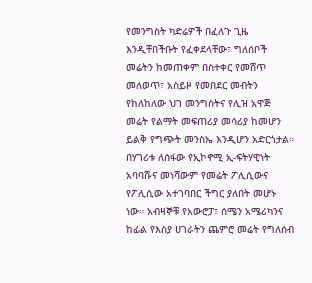የመንግስት ካድሬዎች በፈለጉ ጊዜ እንዲቸበችቡት የፈቀደላቸው፣ ግለሰቦች መሬትን ከመጠቀም በስተቀር የመሸጥ መለወጥ፣ አስይዞ የመበደር መብትን የከለከለው ህገ መንግስትና የሊዝ አዋጅ መሬት የልማት መፍጠሪያ መሳሪያ ከመሆን ይልቅ የግጭት መንስኤ እንዲሆን አድርጎታል።
በሃገሪቱ ለሰፋው የኢኮኖሚ ኢ-ፍትሃዊነት አባባሹና መነሻውም የመሬት ፖሊሲውና የፖሊሲው አተገባበር ችግር ያለበት መሆኑ ነው። አብዛኞቹ የአውሮፓ፣ ሰሜን አሜሪካንና ከፊል የእስያ ሀገራትን ጨምሮ መሬት የግለሰብ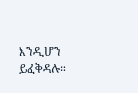እንዲሆን ይፈቅዳሉ።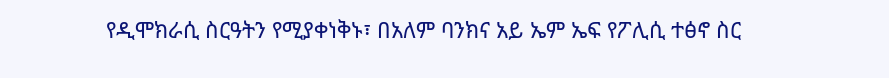የዲሞክራሲ ስርዓትን የሚያቀነቅኑ፣ በአለም ባንክና አይ ኤም ኤፍ የፖሊሲ ተፅኖ ስር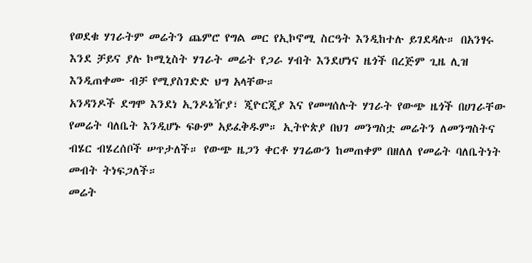የወደቁ ሃገራትም መሬትን ጨምሮ የግል መር የኢኮኖሚ ስርዓት እንዲከተሉ ይገደዳሉ። በአንፃሩ እንደ ቻይና ያሉ ኮሚኒስት ሃገራት መሬት የጋራ ሃብት እንደሆነና ዜጎች በረጅም ጊዜ ሊዝ እንዲጠቀሙ ብቻ የሚያስገድድ ህግ አላቸው።
አንዳንዶች ደግሞ እንደነ ኢንዶኔዥያ፣ ጂዮርጂያ እና የመሣሰሉት ሃገራት የውጭ ዜጎች በሀገራቸው የመሬት ባለቤት እንዲሆኑ ፍፁም አይፈቅዱም። ኢትዮጵያ በህገ መንግስቷ መሬትን ለመንግስትና ብሄር ብሄረሰቦች ሠጥታለች። የውጭ ዜጋን ቀርቶ ሃገሬውን ከመጠቀም በዘለለ የመሬት ባለቤትነት መብት ትነፍጋለች።
መሬት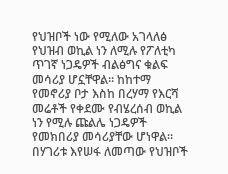የህዝቦች ነው የሚለው አገላለፅ የህዝብ ወኪል ነን ለሚሉ የፖለቲካ ጥገኛ ነጋዴዎች ብልፅግና ቁልፍ መሳሪያ ሆኗቸዋል። ከከተማ የመኖሪያ ቦታ እስከ በረሃማ የእርሻ መሬቶች የቀደሙ የብሄረሰብ ወኪል ነን የሚሉ ጩልሌ ነጋዴዎች የመክበሪያ መሳሪያቸው ሆነዋል።
በሃገሪቱ እየሠፋ ለመጣው የህዝቦች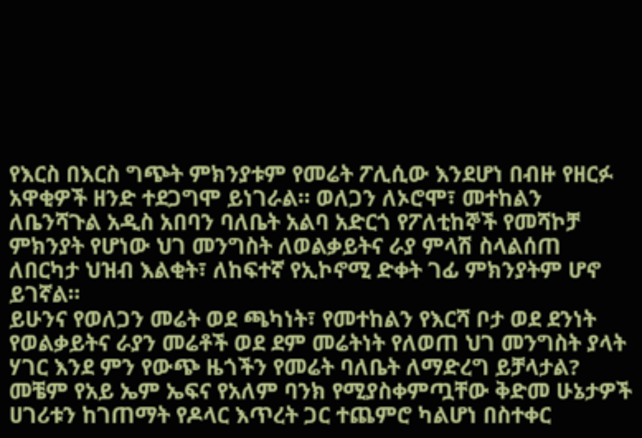የእርስ በእርስ ግጭት ምክንያቱም የመሬት ፖሊሲው እንደሆነ በብዙ የዘርፉ አዋቂዎች ዘንድ ተደጋግሞ ይነገራል። ወለጋን ለኦሮሞ፣ መተከልን ለቤንሻጉል አዲስ አበባን ባለቤት አልባ አድርጎ የፖለቲከኞች የመሻኮቻ ምክንያት የሆነው ህገ መንግስት ለወልቃይትና ራያ ምላሽ ስላልሰጠ ለበርካታ ህዝብ እልቂት፣ ለከፍተኛ የኢኮኖሚ ድቀት ገፊ ምክንያትም ሆኖ ይገኛል።
ይሁንና የወለጋን መሬት ወደ ጫካነት፣ የመተከልን የእርሻ ቦታ ወደ ደንነት የወልቃይትና ራያን መሬቶች ወደ ደም መሬትነት የለወጠ ህገ መንግስት ያላት ሃገር እንደ ምን የውጭ ዜጎችን የመሬት ባለቤት ለማድረግ ይቻላታል?
መቼም የአይ ኤም ኤፍና የአለም ባንክ የሚያስቀምጧቸው ቅድመ ሁኔታዎች ሀገሪቱን ከገጠማት የዶላር እጥረት ጋር ተጨምሮ ካልሆነ በስተቀር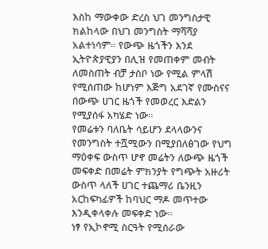እስከ ማውቀው ድረስ ህገ መንግስታዊ ክልከላው በህገ መንግስት ማሻሻያ አልተነሳም። የውጭ ዜጎችን እንደ ኢትዮጵያዊያን በሊዝ የመጠቀም መብት ለመስጠት ብቻ ታስቦ ነው የሚል ምላሽ የሚሰጠው ከሆነም እጅግ አደገኛ የሙስናና በውጭ ሀገር ዜጎች የመወረር እድልን የሚያሰፋ አካሄድ ነው።
የመሬቱን ባለቤት ሳይሆን ደላላውንና የመንግስት ተሿሚውን በሚያበለፅገው የህግ ማዕቀፍ ውስጥ ሆኖ መሬትን ለውጭ ዜጎች መፍቀድ በመሬት ምክንያት የግጭት አዙሪት ውስጥ ላለች ሀገር ተጨማሪ ቤንዚን አርከፍካፊዎች ከባህር ማዶ መጥተው እንዲቀላቀሉ መፍቀድ ነው።
ነፃ የኢኮኖሚ ስርዓት የሚሰራው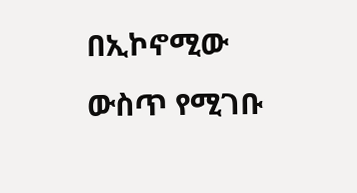በኢኮኖሚው ውስጥ የሚገቡ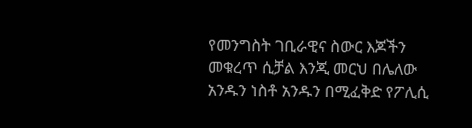የመንግስት ገቢራዊና ስውር እጆችን መቁረጥ ሲቻል እንጂ መርህ በሌለው አንዱን ነስቶ አንዱን በሚፈቅድ የፖሊሲ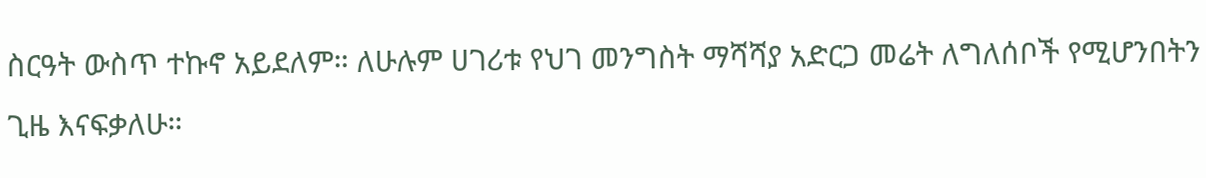ስርዓት ውስጥ ተኩኖ አይደለም። ለሁሉም ሀገሪቱ የህገ መንግስት ማሻሻያ አድርጋ መሬት ለግለሰቦች የሚሆንበትን ጊዜ እናፍቃለሁ።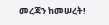መረጃን ከመሠረት!